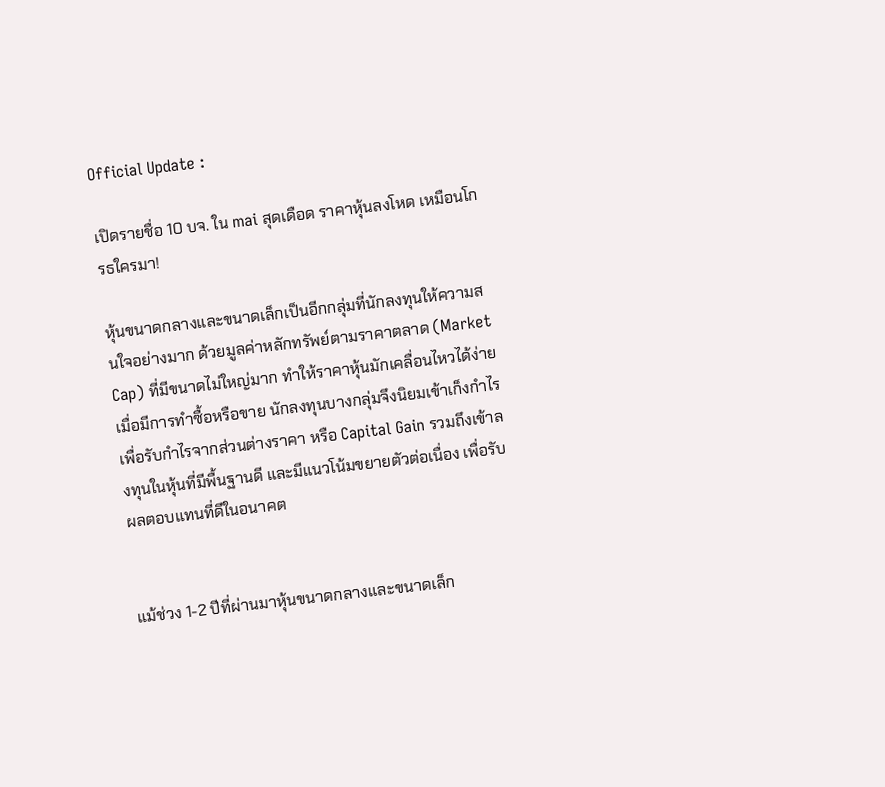Official Update :

เปิดรายชื่อ 10 บจ. ใน mai สุดเดือด ราคาหุ้นลงโหด เหมือนโกรธใครมา!

หุ้นขนาดกลางและขนาดเล็กเป็นอีกกลุ่มที่นักลงทุนให้ความสนใจอย่างมาก ด้วยมูลค่าหลักทรัพย์ตามราคาตลาด (Market Cap) ที่มีขนาดไม่ใหญ่มาก ทำให้ราคาหุ้นมักเคลื่อนไหวได้ง่ายเมื่อมีการทำซื้อหรือขาย นักลงทุนบางกลุ่มจึงนิยมเข้าเก็งกำไรเพื่อรับกำไรจากส่วนต่างราคา หรือ Capital Gain รวมถึงเข้าลงทุนในหุ้นที่มีพื้นฐานดี และมีแนวโน้มขยายตัวต่อเนื่อง เพื่อรับผลตอบแทนที่ดีในอนาคต


แม้ช่วง 1-2 ปีที่ผ่านมาหุ้นขนาดกลางและขนาดเล็ก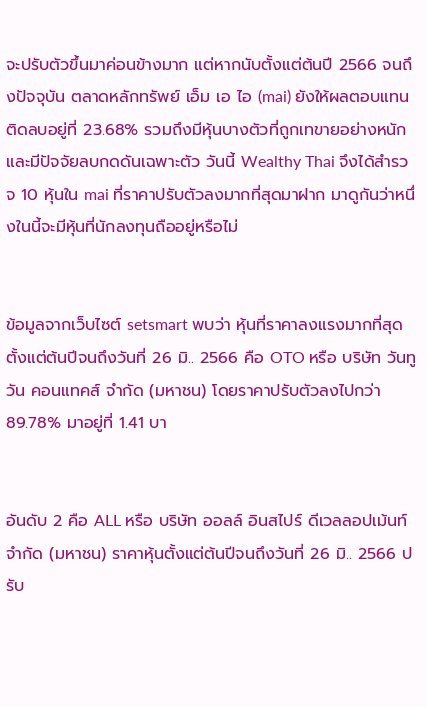จะปรับตัวขึ้นมาค่อนข้างมาก แต่หากนับตั้งแต่ต้นปี 2566 จนถึงปัจจุบัน ตลาดหลักทรัพย์ เอ็ม เอ ไอ (mai) ยังให้ผลตอบแทนติดลบอยู่ที่ 23.68% รวมถึงมีหุ้นบางตัวที่ถูกเทขายอย่างหนัก และมีปัจจัยลบกดดันเฉพาะตัว วันนี้ Wealthy Thai จึงได้สำรวจ 10 หุ้นใน mai ที่ราคาปรับตัวลงมากที่สุดมาฝาก มาดูกันว่าหนึ่งในนี้จะมีหุ้นที่นักลงทุนถืออยู่หรือไม่


ข้อมูลจากเว็บไซต์ setsmart พบว่า หุ้นที่ราคาลงแรงมากที่สุดตั้งแต่ต้นปีจนถึงวันที่ 26 มิ.. 2566 คือ OTO หรือ บริษัท วันทูวัน คอนแทคส์ จำกัด (มหาชน) โดยราคาปรับตัวลงไปกว่า 89.78% มาอยู่ที่ 1.41 บา


อันดับ 2 คือ ALL หรือ บริษัท ออลล์ อินสไปร์ ดีเวลลอปเม้นท์ จำกัด (มหาชน) ราคาหุ้นตั้งแต่ต้นปีจนถึงวันที่ 26 มิ.. 2566 ปรับ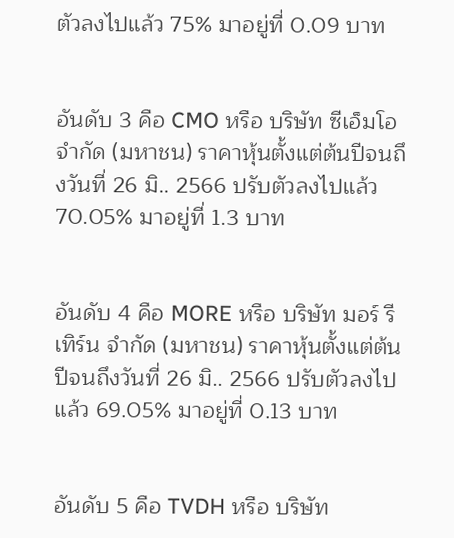ตัวลงไปแล้ว 75% มาอยู่ที่ 0.09 บาท


อันดับ 3 คือ CMO หรือ บริษัท ซีเอ็มโอ จำกัด (มหาชน) ราคาหุ้นตั้งแต่ต้นปีจนถึงวันที่ 26 มิ.. 2566 ปรับตัวลงไปแล้ว 70.05% มาอยู่ที่ 1.3 บาท


อันดับ 4 คือ MORE หรือ บริษัท มอร์ รีเทิร์น จำกัด (มหาชน) ราคาหุ้นตั้งแต่ต้นปีจนถึงวันที่ 26 มิ.. 2566 ปรับตัวลงไปแล้ว 69.05% มาอยู่ที่ 0.13 บาท


อันดับ 5 คือ TVDH หรือ บริษัท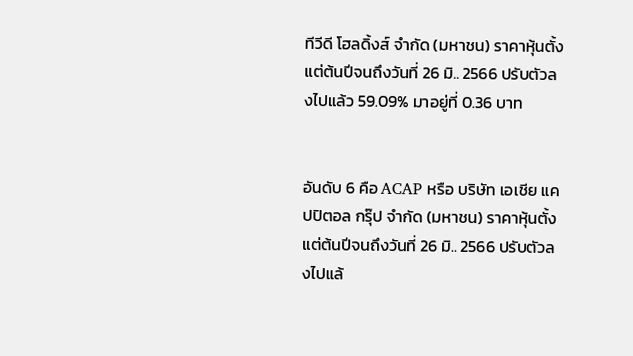ทีวีดี โฮลดิ้งส์ จำกัด (มหาชน) ราคาหุ้นตั้งแต่ต้นปีจนถึงวันที่ 26 มิ.. 2566 ปรับตัวลงไปแล้ว 59.09% มาอยู่ที่ 0.36 บาท


อันดับ 6 คือ ACAP หรือ บริษัท เอเชีย แคปปิตอล กรุ๊ป จำกัด (มหาชน) ราคาหุ้นตั้งแต่ต้นปีจนถึงวันที่ 26 มิ.. 2566 ปรับตัวลงไปแล้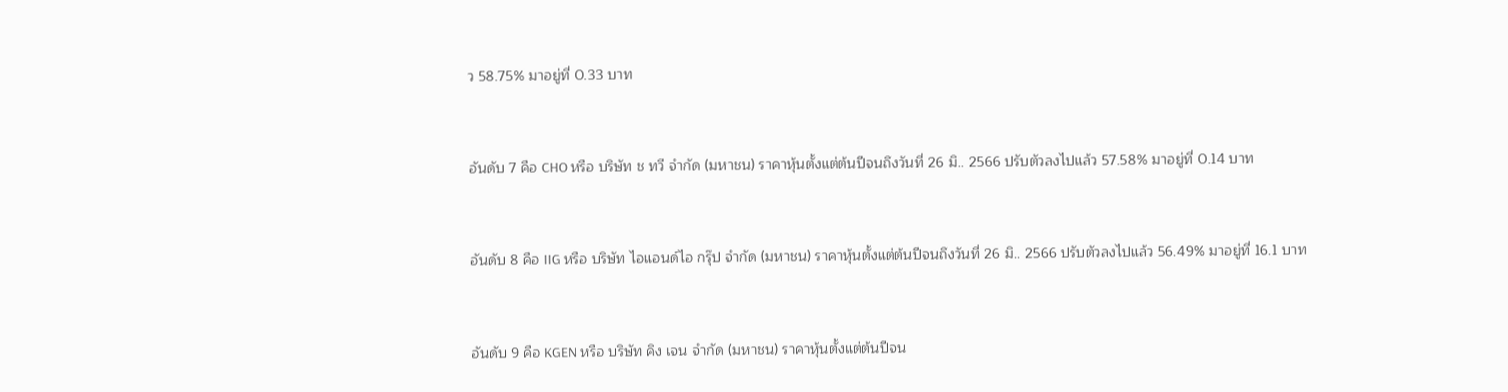ว 58.75% มาอยู่ที่ 0.33 บาท


อันดับ 7 คือ CHO หรือ บริษัท ช ทวี จำกัด (มหาชน) ราคาหุ้นตั้งแต่ต้นปีจนถึงวันที่ 26 มิ.. 2566 ปรับตัวลงไปแล้ว 57.58% มาอยู่ที่ 0.14 บาท


อันดับ 8 คือ IIG หรือ บริษัท ไอแอนด์ไอ กรุ๊ป จำกัด (มหาชน) ราคาหุ้นตั้งแต่ต้นปีจนถึงวันที่ 26 มิ.. 2566 ปรับตัวลงไปแล้ว 56.49% มาอยู่ที่ 16.1 บาท


อันดับ 9 คือ KGEN หรือ บริษัท คิง เจน จำกัด (มหาชน) ราคาหุ้นตั้งแต่ต้นปีจน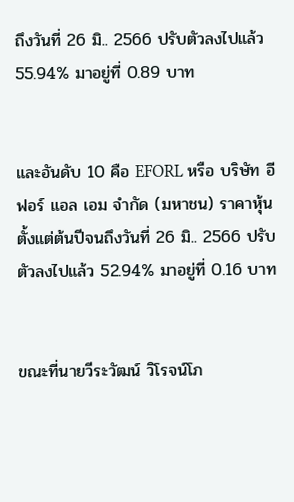ถึงวันที่ 26 มิ.. 2566 ปรับตัวลงไปแล้ว 55.94% มาอยู่ที่ 0.89 บาท


และอันดับ 10 คือ EFORL หรือ บริษัท อี ฟอร์ แอล เอม จำกัด (มหาชน) ราคาหุ้นตั้งแต่ต้นปีจนถึงวันที่ 26 มิ.. 2566 ปรับตัวลงไปแล้ว 52.94% มาอยู่ที่ 0.16 บาท


ขณะที่นายวีระวัฒน์ วิโรจน์โภ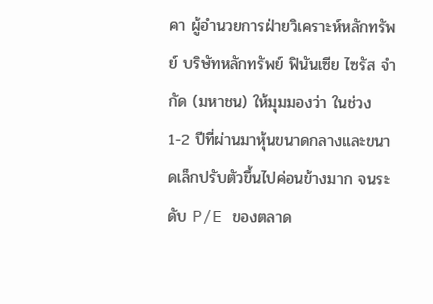คา ผู้อำนวยการฝ่ายวิเคราะห์หลักทรัพย์ บริษัทหลักทรัพย์ ฟินันเซีย ไซรัส จำกัด (มหาชน) ให้มุมมองว่า ในช่วง 1-2 ปีที่ผ่านมาหุ้นขนาดกลางและขนาดเล็กปรับตัวขึ้นไปค่อนข้างมาก จนระดับ P/E ของตลาด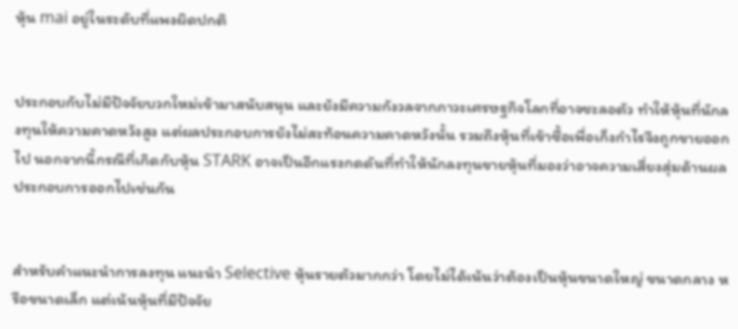หุ้น mai อยู่ในระดับที่แพงผิดปกติ


ประกอบกับไม่มีปัจจัยบวกใหม่เข้ามาสนับสนุน และยังมีความกังวลจากภาวะเศรษฐกิจโลกที่อาจชะลอตัว ทำให้หุ้นที่นักลงทุนให้ความคาดหวังสูง แต่ผลประกอบการยังไม่สะท้อนความคาดหวังนั้น รวมถึงหุ้นที่เข้าซื้อเพื่อเก็งกำไรจึงถูกขายออกไป นอกจากนี้กรณีที่เกิดกับหุ้น STARK อาจเป็นอีกแรงกดดันที่ทำให้นักลงทุนขายหุ้นที่มองว่าอาจความเสี่ยงสุ่มด้านผลประกอบการออกไปเช่นกัน


สำหรับคำแนะนำการลงทุน แนะนำ Selective หุ้นรายตัวมากกว่า โดยไม่ได้เน้นว่าต้องเป็นหุ้นขนาดใหญ่ ขนาดกลาง หรือขนาดเล็ก แต่เน้นหุ้นที่มีปัจจัย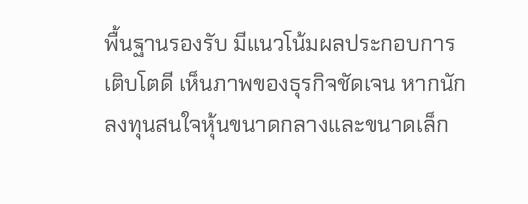พื้นฐานรองรับ มีแนวโน้มผลประกอบการเติบโตดี เห็นภาพของธุรกิจชัดเจน หากนักลงทุนสนใจหุ้นขนาดกลางและขนาดเล็ก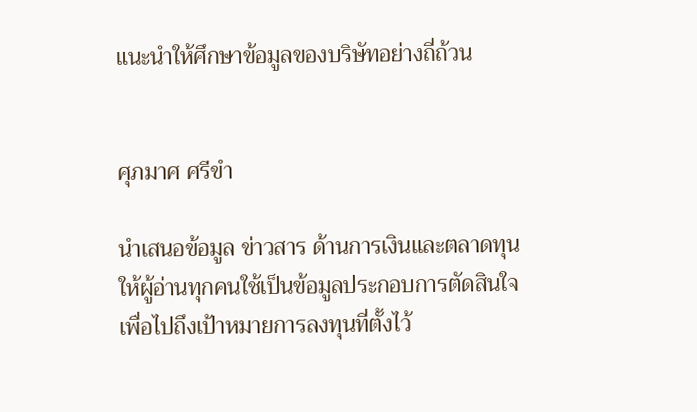แนะนำให้ศึกษาข้อมูลของบริษัทอย่างถี่ถ้วน


ศุภมาศ ศรีขำ

นำเสนอข้อมูล ข่าวสาร ด้านการเงินและตลาดทุน ให้ผู้อ่านทุกคนใช้เป็นข้อมูลประกอบการตัดสินใจ เพื่อไปถึงเป้าหมายการลงทุนที่ตั้งไว้